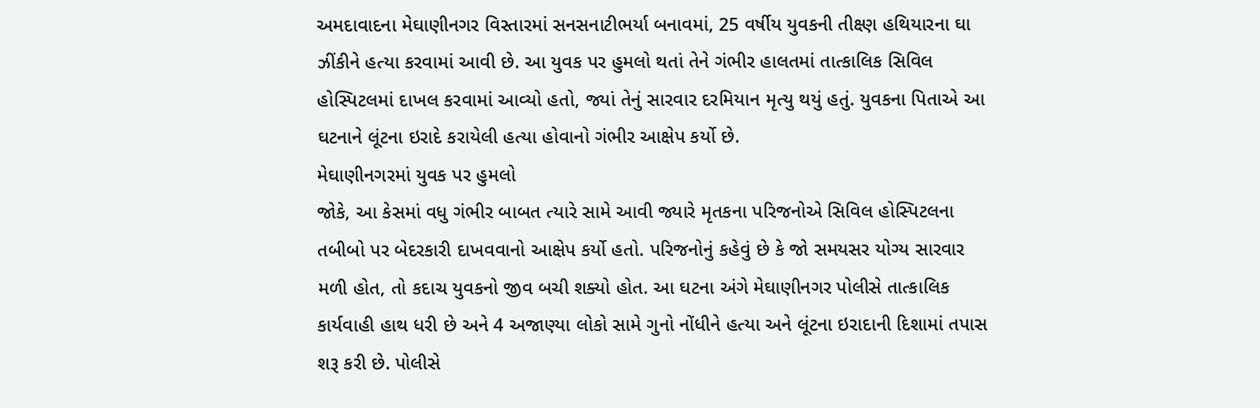અમદાવાદના મેઘાણીનગર વિસ્તારમાં સનસનાટીભર્યા બનાવમાં, 25 વર્ષીય યુવકની તીક્ષ્ણ હથિયારના ઘા ઝીંકીને હત્યા કરવામાં આવી છે. આ યુવક પર હુમલો થતાં તેને ગંભીર હાલતમાં તાત્કાલિક સિવિલ હોસ્પિટલમાં દાખલ કરવામાં આવ્યો હતો, જ્યાં તેનું સારવાર દરમિયાન મૃત્યુ થયું હતું. યુવકના પિતાએ આ ઘટનાને લૂંટના ઇરાદે કરાયેલી હત્યા હોવાનો ગંભીર આક્ષેપ કર્યો છે.
મેઘાણીનગરમાં યુવક પર હુમલો
જોકે, આ કેસમાં વધુ ગંભીર બાબત ત્યારે સામે આવી જ્યારે મૃતકના પરિજનોએ સિવિલ હોસ્પિટલના તબીબો પર બેદરકારી દાખવવાનો આક્ષેપ કર્યો હતો. પરિજનોનું કહેવું છે કે જો સમયસર યોગ્ય સારવાર મળી હોત, તો કદાચ યુવકનો જીવ બચી શક્યો હોત. આ ઘટના અંગે મેઘાણીનગર પોલીસે તાત્કાલિક કાર્યવાહી હાથ ધરી છે અને 4 અજાણ્યા લોકો સામે ગુનો નોંધીને હત્યા અને લૂંટના ઇરાદાની દિશામાં તપાસ શરૂ કરી છે. પોલીસે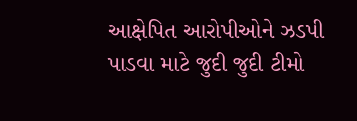આક્ષેપિત આરોપીઓને ઝડપી પાડવા માટે જુદી જુદી ટીમો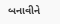બનાવીને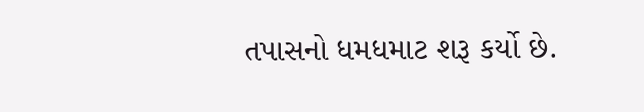તપાસનો ધમધમાટ શરૂ કર્યો છે.